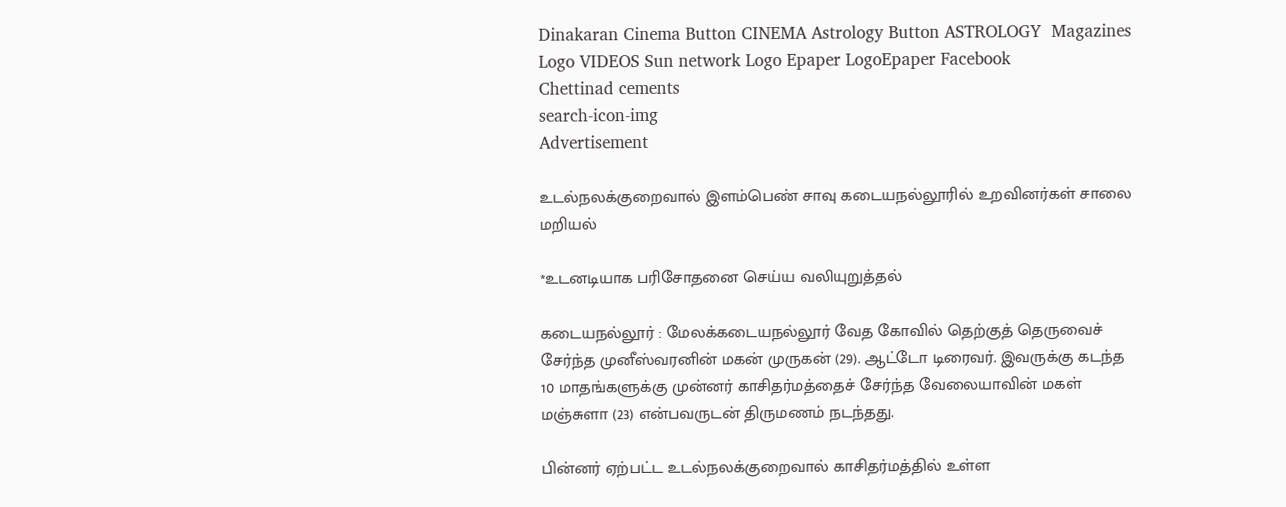Dinakaran Cinema Button CINEMA Astrology Button ASTROLOGY  Magazines Logo VIDEOS Sun network Logo Epaper LogoEpaper Facebook
Chettinad cements
search-icon-img
Advertisement

உடல்நலக்குறைவால் இளம்பெண் சாவு கடையநல்லூரில் உறவினர்கள் சாலை மறியல்

*உடனடியாக பரிசோதனை செய்ய வலியுறுத்தல்

கடையநல்லூர் : மேலக்கடையநல்லூர் வேத கோவில் தெற்குத் தெருவைச் சேர்ந்த முனீஸ்வரனின் மகன் முருகன் (29). ஆட்டோ டிரைவர். இவருக்கு கடந்த 10 மாதங்களுக்கு முன்னர் காசிதர்மத்தைச் சேர்ந்த வேலையாவின் மகள் மஞ்சுளா (23) என்பவருடன் திருமணம் நடந்தது.

பின்னர் ஏற்பட்ட உடல்நலக்குறைவால் காசிதர்மத்தில் உள்ள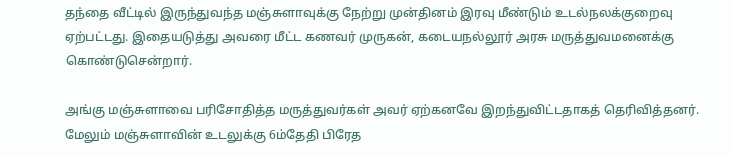தந்தை வீட்டில் இருந்துவந்த மஞ்சுளாவுக்கு நேற்று முன்தினம் இரவு மீண்டும் உடல்நலக்குறைவு ஏற்பட்டது. இதையடுத்து அவரை மீட்ட கணவர் முருகன், கடையநல்லூர் அரசு மருத்துவமனைக்கு கொண்டுசென்றார்.

அங்கு மஞ்சுளாவை பரிசோதித்த மருத்துவர்கள் அவர் ஏற்கனவே இறந்துவிட்டதாகத் தெரிவித்தனர். மேலும் மஞ்சுளாவின் உடலுக்கு 6ம்தேதி பிரேத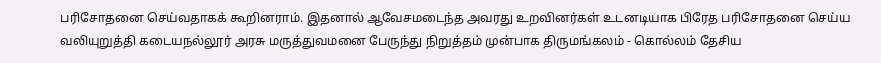பரிசோதனை செய்வதாகக் கூறினராம். இதனால் ஆவேசமடைந்த அவரது உறவினர்கள் உடனடியாக பிரேத பரிசோதனை செய்ய வலியுறுத்தி கடையநல்லூர் அரசு மருத்துவமனை பேருந்து நிறுத்தம் முன்பாக திருமங்கலம் - கொல்லம் தேசிய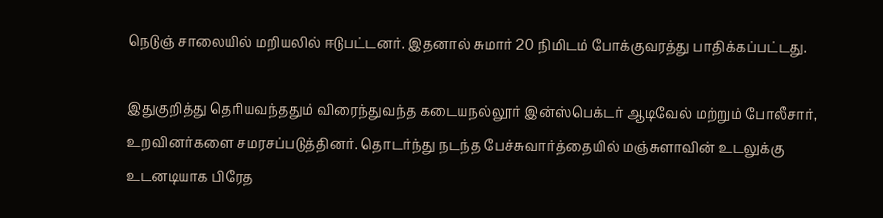நெடுஞ் சாலையில் மறியலில் ஈடுபட்டனர். இதனால் சுமார் 20 நிமிடம் போக்குவரத்து பாதிக்கப்பட்டது.

இதுகுறித்து தெரியவந்ததும் விரைந்துவந்த கடையநல்லூர் இன்ஸ்பெக்டர் ஆடிவேல் மற்றும் போலீசார், உறவினர்களை சமரசப்படுத்தினர். தொடர்ந்து நடந்த பேச்சுவார்த்தையில் மஞ்சுளாவின் உடலுக்கு உடனடியாக பிரேத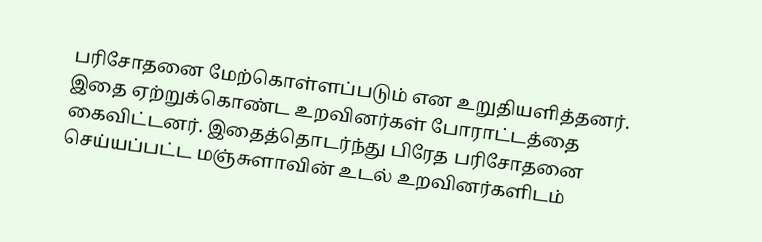பரிசோதனை மேற்கொள்ளப்படும் என உறுதியளித்தனர். இதை ஏற்றுக்கொண்ட உறவினர்கள் போராட்டத்தை கைவிட்டனர். இதைத்தொடர்ந்து பிரேத பரிசோதனை செய்யப்பட்ட மஞ்சுளாவின் உடல் உறவினர்களிடம்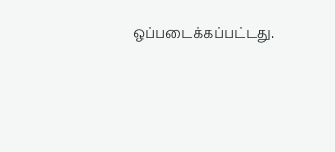ஒப்படைக்கப்பட்டது.